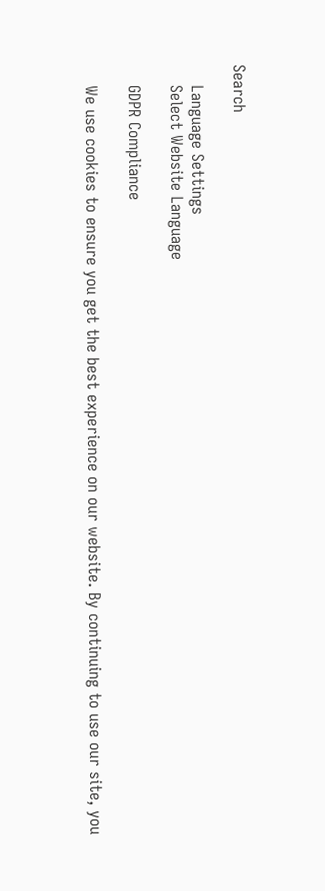Search

    Language Settings
    Select Website Language

    GDPR Compliance

    We use cookies to ensure you get the best experience on our website. By continuing to use our site, you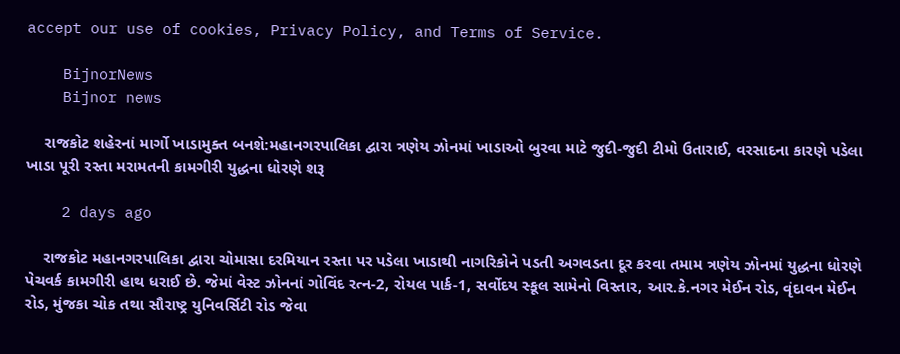accept our use of cookies, Privacy Policy, and Terms of Service.

    BijnorNews
    Bijnor news

    રાજકોટ શહેરનાં માર્ગો ખાડામુક્ત બનશે:મહાનગરપાલિકા દ્વારા ત્રણેય ઝોનમાં ખાડાઓ બુરવા માટે જુદી-જુદી ટીમો ઉતારાઈ, વરસાદના કારણે પડેલા ખાડા પૂરી રસ્તા મરામતની કામગીરી યુદ્ધના ધોરણે શરૂ

    2 days ago

    રાજકોટ મહાનગરપાલિકા દ્વારા ચોમાસા દરમિયાન રસ્તા પર પડેલા ખાડાથી નાગરિકોને પડતી અગવડતા દૂર કરવા તમામ ત્રણેય ઝોનમાં યુદ્ધના ધોરણે પેચવર્ક કામગીરી હાથ ધરાઈ છે. જેમાં વેસ્ટ ઝોનનાં ગોવિંદ રત્ન-2, રોયલ પાર્ક-1, સર્વોદય સ્કૂલ સામેનો વિસ્તાર, આર.કે.નગર મેઈન રોડ, વૃંદાવન મેઈન રોડ, મુંજકા ચોક તથા સૌરાષ્ટ્ર યુનિવર્સિટી રોડ જેવા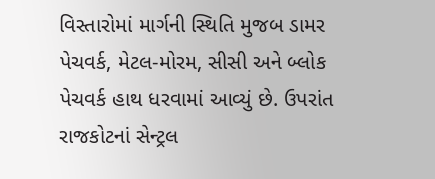વિસ્તારોમાં માર્ગની સ્થિતિ મુજબ ડામર પેચવર્ક, મેટલ-મોરમ, સીસી અને બ્લોક પેચવર્ક હાથ ધરવામાં આવ્યું છે. ઉપરાંત રાજકોટનાં સેન્ટ્રલ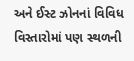અને ઈસ્ટ ઝોનનાં વિવિધ વિસ્તારોમાં પણ સ્થળની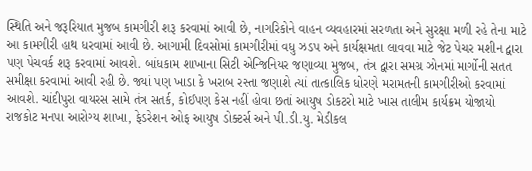સ્થિતિ અને જરૂરિયાત મુજબ કામગીરી શરૂ કરવામાં આવી છે, નાગરિકોને વાહન વ્યવહારમાં સરળતા અને સુરક્ષા મળી રહે તેના માટે આ કામગીરી હાથ ધરવામાં આવી છે. આગામી દિવસોમાં કામગીરીમાં વધુ ઝડપ અને કાર્યક્ષમતા લાવવા માટે જેટ પેચર મશીન દ્વારા પણ પેચવર્ક શરૂ કરવામાં આવશે. બાંધકામ શાખાના સિટી એન્જિનિયર જણાવ્યા મુજબ, તંત્ર દ્વારા સમગ્ર ઝોનમાં માર્ગોની સતત સમીક્ષા કરવામાં આવી રહી છે. જ્યાં પણ ખાડા કે ખરાબ રસ્તા જણાશે ત્યાં તાત્કાલિક ધોરણે મરામતની કામગીરીઓ કરવામાં આવશે. ચાંદીપુરા વાયરસ સામે તંત્ર સતર્ક, કોઈપણ કેસ નહીં હોવા છતાં આયુષ ડોકટરો માટે ખાસ તાલીમ કાર્યક્રમ યોજાયો રાજકોટ મનપા આરોગ્ય શાખા, ફેડરેશન ઓફ આયુષ ડોક્ટર્સ અને પી.ડી.યુ. મેડીકલ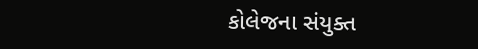કોલેજના સંયુક્ત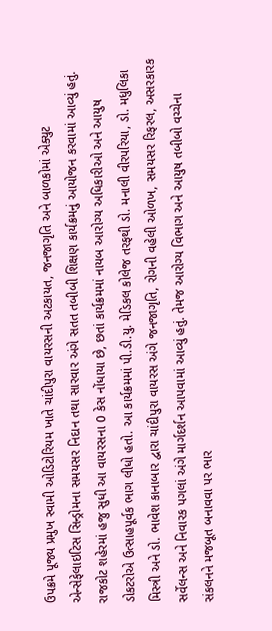ઉપક્રમે પૂજ્ય પ્રમુખ સ્વામી ઓડિટોરિયમ ખાતે ચાંદીપુરા વાયરસની અટકાયત, જનજાગૃતિ અને બાળકોમાં એક્યુટ એન્સેફેલાઇટિસ સિન્ડ્રોમના સમયસર નિદાન તથા સારવાર અંગે સતત તબીબી શિક્ષણ કાર્યક્રમનું આયોજન કરવામાં આવ્યું હતું. રાજકોટ શહેરમાં હજુ સુધી આ વાયરસના 0 કેસ નોંધાયા છે, છતાં કાર્યક્રમમાં નાયબ આરોગ્ય અધિકારીઓ અને આયુષ ડોકટરોએ ઉત્સાહપૂર્વક ભાગ લીધો હતો. આ કાર્યક્રમમાં પી.ડી.યુ. મેડિકલ કોલેજ તરફથી ડો. મનાલી વીરપરિયા, ડો. મધુલિકા મિસ્ત્રી અને ડો. ભાવેશ કાનાબાર દ્વારા ચાંદીપુરા વાયરસ અંગે જનજાગૃતિ, રોગની વહેલી ઓળખ, સમયસર રિફરલ, અસરકારક સર્વેલન્સ અને નિવારક પગલાં અંગે માર્ગદર્શન આપવામાં આવ્યું હતું. તેમજ આરોગ્ય વિભાગ અને આયુષ તબીબો વચ્ચેના સંકલનને મજબૂત બનાવવા પર ભાર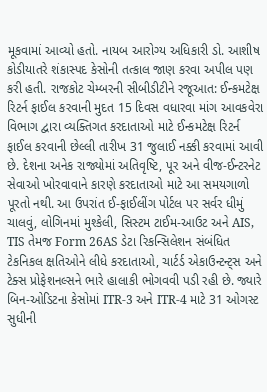મૂકવામાં આવ્યો હતો. નાયબ આરોગ્ય અધિકારી ડો. આશીષ કોડીયાતરે શંકાસ્પદ કેસોની તત્કાલ જાણ કરવા અપીલ પણ કરી હતી. રાજકોટ ચેમ્બરની સીબીડીટીને રજૂઆત: ઈન્કમટેક્ષ રિટર્ન ફાઈલ કરવાની મુદત 15 દિવસ વધારવા માંગ આવકવેરા વિભાગ દ્વારા વ્યક્તિગત કરદાતાઓ માટે ઈન્કમટેક્ષ રિટર્ન ફાઈલ કરવાની છેલ્લી તારીખ 31 જુલાઈ નક્કી કરવામાં આવી છે. દેશના અનેક રાજ્યોમાં અતિવૃષ્ટિ, પૂર અને વીજ-ઈન્ટરનેટ સેવાઓ ખોરવાવાને કારણે કરદાતાઓ માટે આ સમયગાળો પૂરતો નથી. આ ઉપરાંત ઈ-ફાઈલીંગ પોર્ટલ પર સર્વર ધીમું ચાલવું, લોગિનમાં મુશ્કેલી, સિસ્ટમ ટાઈમ-આઉટ અને AIS, TIS તેમજ Form 26AS ડેટા રિકન્સિલેશન સંબંધિત ટેકનિકલ ક્ષતિઓને લીધે કરદાતાઓ, ચાર્ટર્ડ એકાઉન્ટન્ટ્સ અને ટેક્સ પ્રોફેશનલ્સને ભારે હાલાકી ભોગવવી પડી રહી છે. જ્યારે બિન-ઓડિટના કેસોમાં ITR-3 અને ITR-4 માટે 31 ઓગસ્ટ સુધીની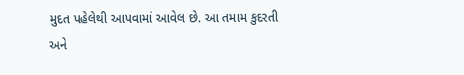મુદત પહેલેથી આપવામાં આવેલ છે. આ તમામ કુદરતી અને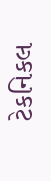ટેકનિકલ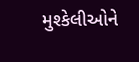મુશ્કેલીઓને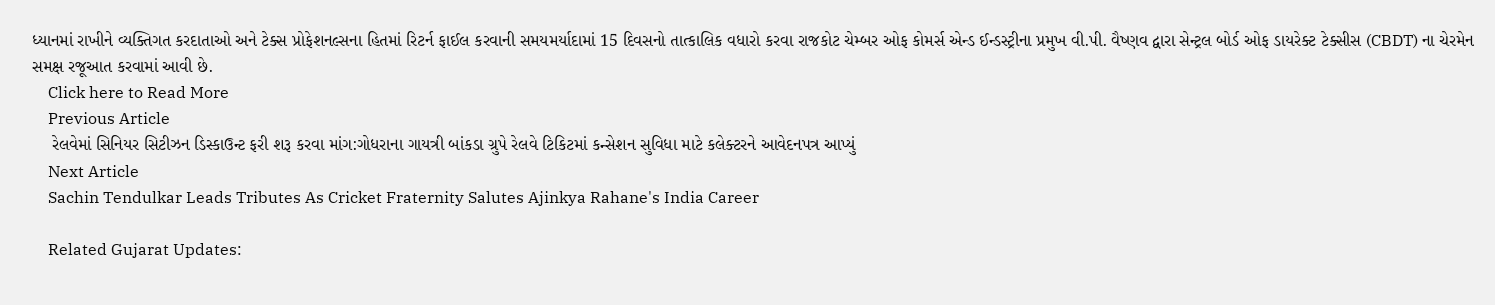ધ્યાનમાં રાખીને વ્યક્તિગત કરદાતાઓ અને ટેક્સ પ્રોફેશનલ્સના હિતમાં રિટર્ન ફાઈલ કરવાની સમયમર્યાદામાં 15 દિવસનો તાત્કાલિક વધારો કરવા રાજકોટ ચેમ્બર ઓફ કોમર્સ એન્ડ ઈન્ડસ્ટ્રીના પ્રમુખ વી.પી. વૈષ્ણવ દ્વારા સેન્ટ્રલ બોર્ડ ઓફ ડાયરેક્ટ ટેક્સીસ (CBDT) ના ચેરમેન સમક્ષ રજૂઆત કરવામાં આવી છે.
    Click here to Read More
    Previous Article
    રેલવેમાં સિનિયર સિટીઝન ડિસ્કાઉન્ટ ફરી શરૂ કરવા માંગ:ગોધરાના ગાયત્રી બાંકડા ગ્રુપે રેલવે ટિકિટમાં કન્સેશન સુવિધા માટે કલેક્ટરને આવેદનપત્ર આપ્યું
    Next Article
    Sachin Tendulkar Leads Tributes As Cricket Fraternity Salutes Ajinkya Rahane's India Career

    Related Gujarat Updates: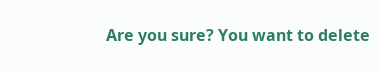Are you sure? You want to delete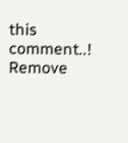this comment..! Remove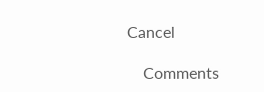Cancel

    Comments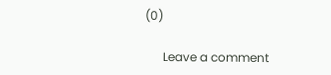(0)

      Leave a comment